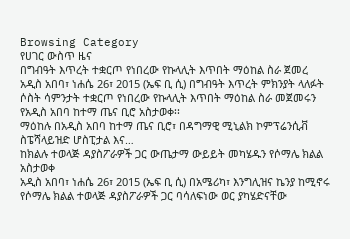Browsing Category
የሀገር ውስጥ ዜና
በግብዓት እጥረት ተቋርጦ የነበረው የኩላሊት እጥበት ማዕከል ስራ ጀመረ
አዲስ አበባ፣ ነሐሴ 26፣ 2015 (ኤፍ ቢ ሲ) በግብዓት እጥረት ምክንያት ላለፉት ሶስት ሳምንታት ተቋርጦ የነበረው የኩላሊት እጥበት ማዕከል ስራ መጀመሩን የአዲስ አበባ ከተማ ጤና ቢሮ አስታወቀ፡፡
ማዕከሉ በአዲስ አበባ ከተማ ጤና ቢሮ፣ በዳግማዊ ሚኒልክ ኮምፕሬንሲቭ ስፔሻላይዝድ ሆስፒታል እና…
ከክልሉ ተወላጅ ዳያስፖራዎች ጋር ውጤታማ ውይይት መካሄዱን የሶማሌ ክልል አስታወቀ
አዲስ አበባ፣ ነሐሴ 26፣ 2015 (ኤፍ ቢ ሲ) በአሜሪካ፣ እንግሊዝና ኬንያ ከሚኖሩ የሶማሌ ክልል ተወላጅ ዳያስፖራዎች ጋር ባሳለፍነው ወር ያካሄድናቸው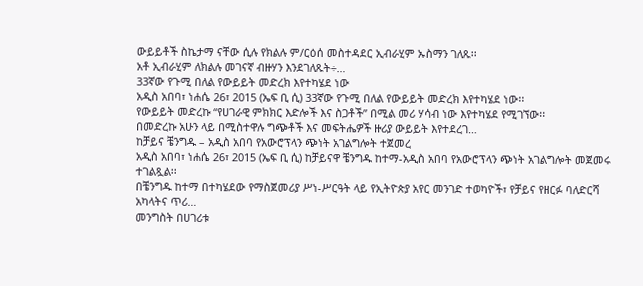ውይይቶች ስኬታማ ናቸው ሲሉ የክልሉ ም/ርዕሰ መስተዳደር ኢብራሂም ኡስማን ገለጹ፡፡
አቶ ኢብራሂም ለክልሉ መገናኛ ብዙሃን እንደገለጹት÷…
33ኛው የጉሚ በለል የውይይት መድረክ እየተካሄደ ነው
አዲስ አበባ፣ ነሐሴ 26፣ 2015 (ኤፍ ቢ ሲ) 33ኛው የጉሚ በለል የውይይት መድረክ እየተካሄደ ነው፡፡
የውይይት መድረኩ “የሀገራዊ ምክክር እድሎች እና ስጋቶች” በሚል መሪ ሃሳብ ነው እየተካሄደ የሚገኘው፡፡
በመድረኩ አሁን ላይ በሚስተዋሉ ግጭቶች እና መፍትሔዎች ዙሪያ ውይይት እየተደረገ…
ከቻይና ቼንግዱ – አዲስ አበባ የአውሮፕላን ጭነት አገልግሎት ተጀመረ
አዲስ አበባ፣ ነሐሴ 26፣ 2015 (ኤፍ ቢ ሲ) ከቻይናዋ ቼንግዱ ከተማ-አዲስ አበባ የአውሮፕላን ጭነት አገልግሎት መጀመሩ ተገልጿል፡፡
በቼንግዱ ከተማ በተካሄደው የማስጀመሪያ ሥነ-ሥርዓት ላይ የኢትዮጵያ አየር መንገድ ተወካዮች፣ የቻይና የዘርፉ ባለድርሻ አካላትና ጥሪ…
መንግስት በሀገሪቱ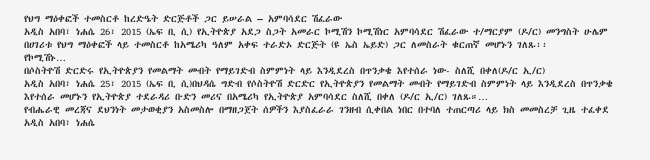የህግ ማዕቀፎች ተመስርቶ ከረድዔት ድርጅቶች ጋር ይሠራል – አምባሳደር ሽፈራው
አዲስ አበባ፣ ነሐሴ 26፣ 2015 (ኤፍ ቢ ሲ) የኢትዮጵያ አደጋ ስጋት አመራር ኮሚሽን ኮሚሽነር አምባሳደር ሽፈራው ተ/ማርያም (ዶ/ር) መንግስት ሁሌም በሀገሪቱ የህግ ማዕቀፎች ላይ ተመስርቶ ከአሜሪካ ዓለም አቀፍ ተራድኦ ድርጅት (ዩ ኤስ ኤይድ) ጋር ለመስራት ቁርጠኛ መሆኑን ገለጹ፡፡
የኮሚሽኑ…
በሶስትዮሽ ድርድሩ የኢትዮጵያን የመልማት መብት የማይገድብ ስምምነት ላይ እንዲደረስ በጥንቃቄ እየተሰራ ነው- ስለሺ በቀለ(ዶ/ር ኢ/ር)
አዲስ አበባ፣ ነሐሴ 25፣ 2015 (ኤፍ ቢ ሲ)በህዳሴ ግድብ የሶስትዮሽ ድርድር የኢትዮጵያን የመልማት መብት የማይገድብ ስምምነት ላይ እንዲደረስ በጥንቃቄ እየተሰራ መሆኑን የኢትዮጵያ ተደራዳሪ ቡድን መሪና በአሜሪካ የኢትዮጵያ አምባሳደር ስለሺ በቀለ (ዶ/ር ኢ/ር) ገለጹ።…
የብሔራዊ መረጃና ደህንነት መታወቂያን አስመስሎ በማዘጋጀት ሰዎችን እያስፈራራ ገንዘብ ሲቀበል ነበር በተባለ ተጠርጣሪ ላይ ክስ መመስረቻ ጊዜ ተፈቀደ
አዲስ አበባ፣ ነሐሴ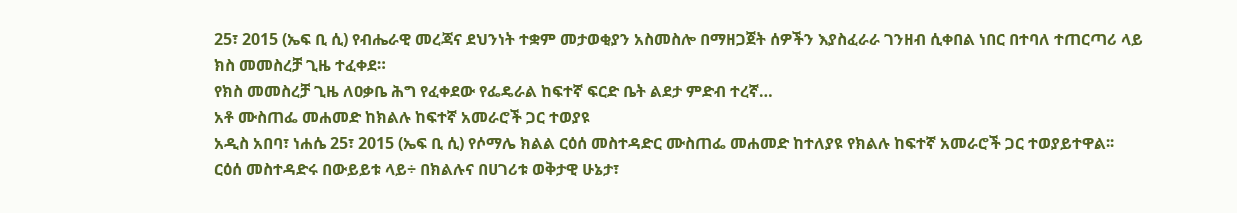25፣ 2015 (ኤፍ ቢ ሲ) የብሔራዊ መረጃና ደህንነት ተቋም መታወቂያን አስመስሎ በማዘጋጀት ሰዎችን እያስፈራራ ገንዘብ ሲቀበል ነበር በተባለ ተጠርጣሪ ላይ ክስ መመስረቻ ጊዜ ተፈቀደ።
የክስ መመስረቻ ጊዜ ለዐቃቤ ሕግ የፈቀደው የፌዴራል ከፍተኛ ፍርድ ቤት ልደታ ምድብ ተረኛ…
አቶ ሙስጠፌ መሐመድ ከክልሉ ከፍተኛ አመራሮች ጋር ተወያዩ
አዲስ አበባ፣ ነሐሴ 25፣ 2015 (ኤፍ ቢ ሲ) የሶማሌ ክልል ርዕሰ መስተዳድር ሙስጠፌ መሐመድ ከተለያዩ የክልሉ ከፍተኛ አመራሮች ጋር ተወያይተዋል፡፡
ርዕሰ መስተዳድሩ በውይይቱ ላይ÷ በክልሉና በሀገሪቱ ወቅታዊ ሁኔታ፣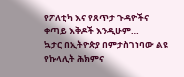የፖለቲካ እና የጸጥታ ጉዳዮችና ቀጣይ እቅዶች እንዲሁም…
ኳታር በኢትዮጵያ በምታስገነባው ልዩ የኩላሊት ሕክምና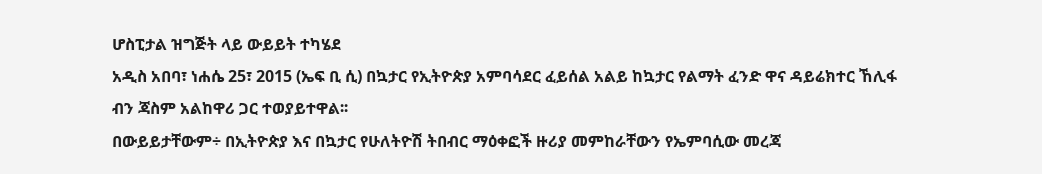ሆስፒታል ዝግጅት ላይ ውይይት ተካሄደ
አዲስ አበባ፣ ነሐሴ 25፣ 2015 (ኤፍ ቢ ሲ) በኳታር የኢትዮጵያ አምባሳደር ፈይሰል አልይ ከኳታር የልማት ፈንድ ዋና ዳይሬክተር ኸሊፋ ብን ጃስም አልከዋሪ ጋር ተወያይተዋል፡፡
በውይይታቸውም÷ በኢትዮጵያ እና በኳታር የሁለትዮሽ ትበብር ማዕቀፎች ዙሪያ መምከራቸውን የኤምባሲው መረጃ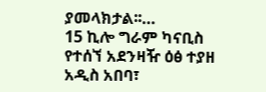ያመላክታል፡፡…
15 ኪሎ ግራም ካናቢስ የተሰኘ አደንዛዥ ዕፅ ተያዘ
አዲስ አበባ፣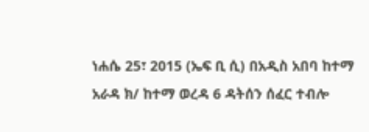ነሐሴ 25፣ 2015 (ኤፍ ቢ ሲ) በአዲስ አበባ ከተማ አራዳ ክ/ ከተማ ወረዳ 6 ዳትሰን ሰፈር ተብሎ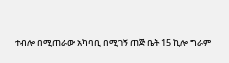ተብሎ በሚጠራው አካባቢ በሚገኝ ጠጅ ቤት 15 ኪሎ ግራም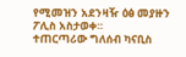የሚመዝን አደንዛዥ ዕፅ መያዙን ፖሊስ አስታወቀ፡፡
ተጠርጣሪው ግለሰብ ካናቢስ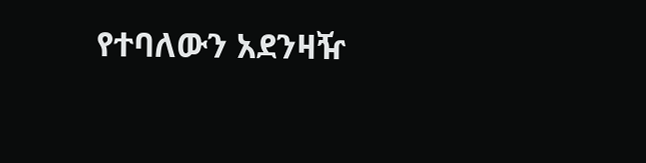የተባለውን አደንዛዥ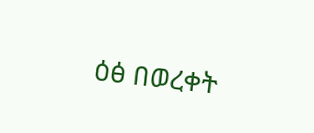ዕፅ በወረቀት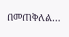በመጠቅለል…